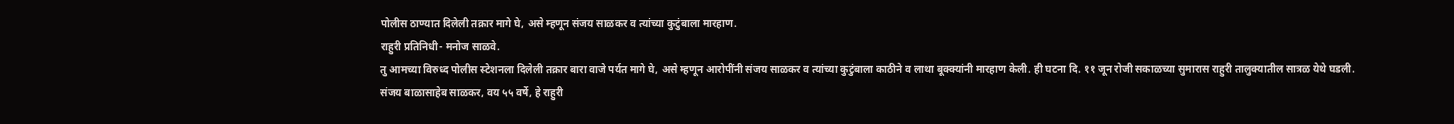पोलीस ठाण्यात दिलेली तक्रार मागे घे, असे म्हणून संजय साळकर व त्यांच्या कुटुंबाला मारहाण.
राहुरी प्रतिनिधी- मनोज साळवे.
तु आमच्या विरुध्द पोलीस स्टेशनला दिलेली तक्रार बारा वाजे पर्यत मागे घे, असे म्हणून आरोपींनी संजय साळकर व त्यांच्या कुटुंबाला काठीने व लाथा बूक्क्यांनी मारहाण केली. ही घटना दि. ११ जून रोजी सकाळच्या सुमारास राहुरी तालुक्यातील सात्रळ येथे घडली.
संजय बाळासाहेब साळकर, वय ५५ वर्षे, हे राहुरी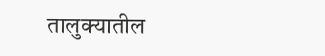तालुक्यातील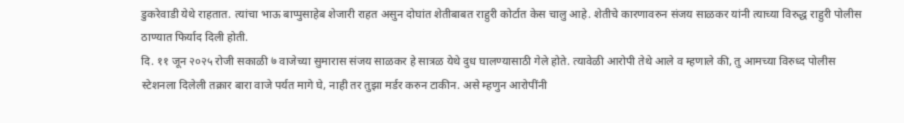डुकरेवाडी येथे राहतात. त्यांचा भाऊ बाप्पुसाहेब शेजारी राहत असुन दोघांत शेतीबाबत राहुरी कोर्टात केस चालु आहे. शेतीचे कारणावरुन संजय साळकर यांनी त्याच्या विरुद्ध राहुरी पोलीस ठाण्यात फिर्याद दिली होती.
दि. ११ जून २०२५ रोजी सकाळी ७ वाजेच्या सुमारास संजय साळकर हे सात्रळ येथे दुध घालण्यासाठी गेले होते. त्यावेळी आरोपी तेथे आले व म्हणाले की, तु आमच्या विरुध्द पोलीस स्टेशनला दिलेली तक्रार बारा वाजे पर्यत मागे घे, नाही तर तुझा मर्डर करुन टाकीन. असे म्हणुन आरोपींनी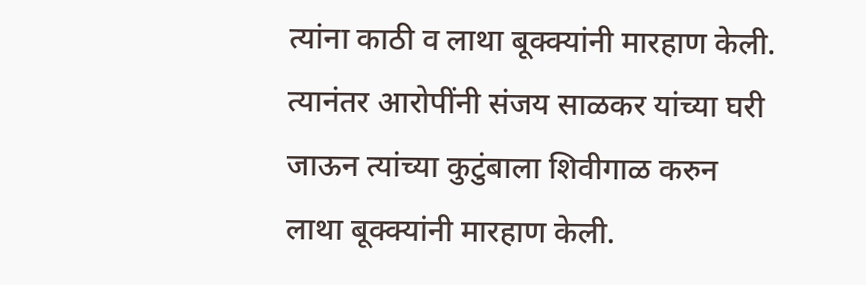त्यांना काठी व लाथा बूक्क्यांनी मारहाण केली.
त्यानंतर आरोपींनी संजय साळकर यांच्या घरी जाऊन त्यांच्या कुटुंबाला शिवीगाळ करुन लाथा बूक्क्यांनी मारहाण केली.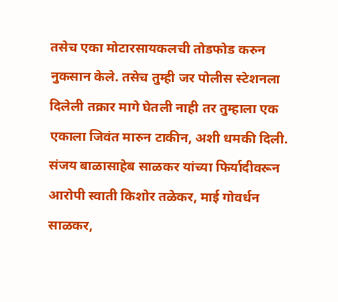तसेच एका मोटारसायकलची तोडफोड करुन नुकसान केले. तसेच तुम्ही जर पोलीस स्टेशनला दिलेली तक्रार मागे घेतली नाही तर तुम्हाला एक एकाला जिवंत मारुन टाकीन, अशी धमकी दिली.
संजय बाळासाहेब साळकर यांच्या फिर्यादीवरून आरोपी स्वाती किशोर तळेकर, माई गोवर्धन साळकर,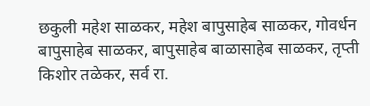छकुली महेश साळकर, महेश बापुसाहेब साळकर, गोवर्धन बापुसाहेब साळकर, बापुसाहेब बाळासाहेब साळकर, तृप्ती किशोर तळेकर, सर्व रा.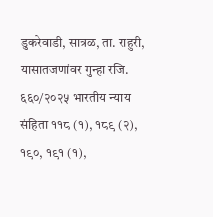डुकरेवाडी, सात्रळ, ता. राहुरी, यासातजणांवर गुन्हा रजि. ६६०/२०२५ भारतीय न्याय संहिता ११८ (१), १८९ (२), १९०, १९१ (१),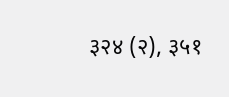३२४ (२), ३५१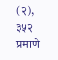(२), ३५२ प्रमाणे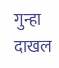गुन्हा दाखल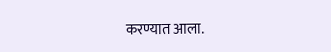करण्यात आला.